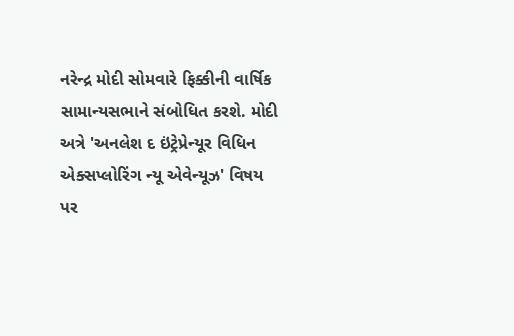નરેન્દ્ર મોદી સોમવારે ફિક્કીની વાર્ષિક સામાન્યસભાને સંબોધિત કરશે. મોદી અત્રે 'અનલેશ દ ઇંટ્રેપ્રેન્યૂર વિધિન એક્સપ્લોરિંગ ન્યૂ એવેન્યૂઝ' વિષય પર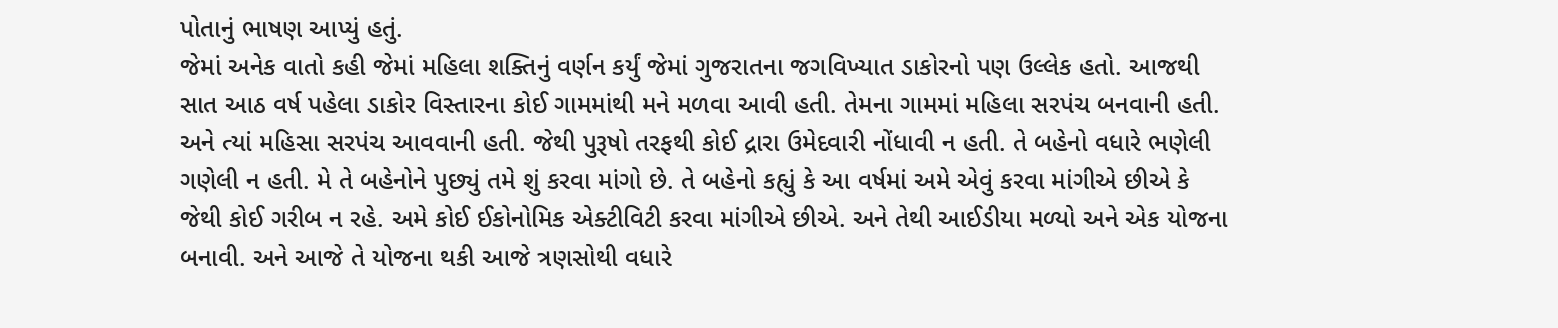પોતાનું ભાષણ આપ્યું હતું.
જેમાં અનેક વાતો કહી જેમાં મહિલા શક્તિનું વર્ણન કર્યું જેમાં ગુજરાતના જગવિખ્યાત ડાકોરનો પણ ઉલ્લેક હતો. આજથી સાત આઠ વર્ષ પહેલા ડાકોર વિસ્તારના કોઈ ગામમાંથી મને મળવા આવી હતી. તેમના ગામમાં મહિલા સરપંચ બનવાની હતી. અને ત્યાં મહિસા સરપંચ આવવાની હતી. જેથી પુરૂષો તરફથી કોઈ દ્રારા ઉમેદવારી નોંધાવી ન હતી. તે બહેનો વધારે ભણેલી ગણેલી ન હતી. મે તે બહેનોને પુછ્યું તમે શું કરવા માંગો છે. તે બહેનો કહ્યું કે આ વર્ષમાં અમે એવું કરવા માંગીએ છીએ કે જેથી કોઈ ગરીબ ન રહે. અમે કોઈ ઈકોનોમિક એક્ટીવિટી કરવા માંગીએ છીએ. અને તેથી આઈડીયા મળ્યો અને એક યોજના બનાવી. અને આજે તે યોજના થકી આજે ત્રણસોથી વધારે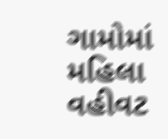ગામોમાં મહિલા વહીવટ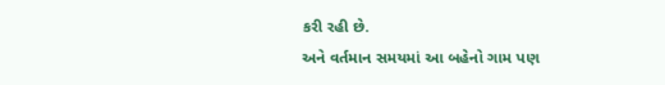કરી રહી છે.
અને વર્તમાન સમયમાં આ બહેનો ગામ પણ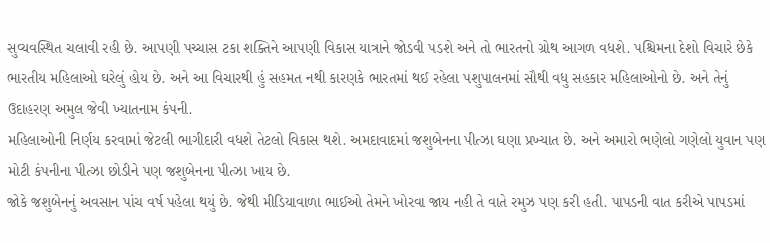સુવ્યવસ્થિત ચલાવી રહી છે. આપણી પચ્ચાસ ટકા શક્તિને આપણી વિકાસ યાત્રાને જોડવી પડશે અને તો ભારતનો ગ્રોથ આગળ વધશે. પશ્ચિમના દેશો વિચારે છેકે ભારતીય મહિલાઓ ઘરેલું હોય છે. અને આ વિચારથી હું સહમત નથી કારણકે ભારતમાં થઈ રહેલા પશુપાલનમાં સૌથી વધુ સહકાર મહિલાઓનો છે. અને તેનું ઉદાહરણ અમુલ જેવી ખ્યાતનામ કંપની.
મહિલાઓની નિર્ણય કરવામાં જેટલી ભાગીદારી વધશે તેટલો વિકાસ થશે. અમદાવાદમાં જશુબેનના પીત્ઝા ઘણા પ્રખ્યાત છે. અને અમારો ભણેલો ગણેલો યુવાન પણ મોટી કંપનીના પીત્ઝા છોડીને પણ જશુબેનના પીત્ઝા ખાય છે.
જોકે જશુબેનનું અવસાન પાંચ વર્ષ પહેલા થયું છે. જેથી મીડિયાવાળા ભાઈઓ તેમને ખોરવા જાય નહી તે વાતે રમુઝ પણ કરી હતી. પાપડની વાત કરીએ પાપડમાં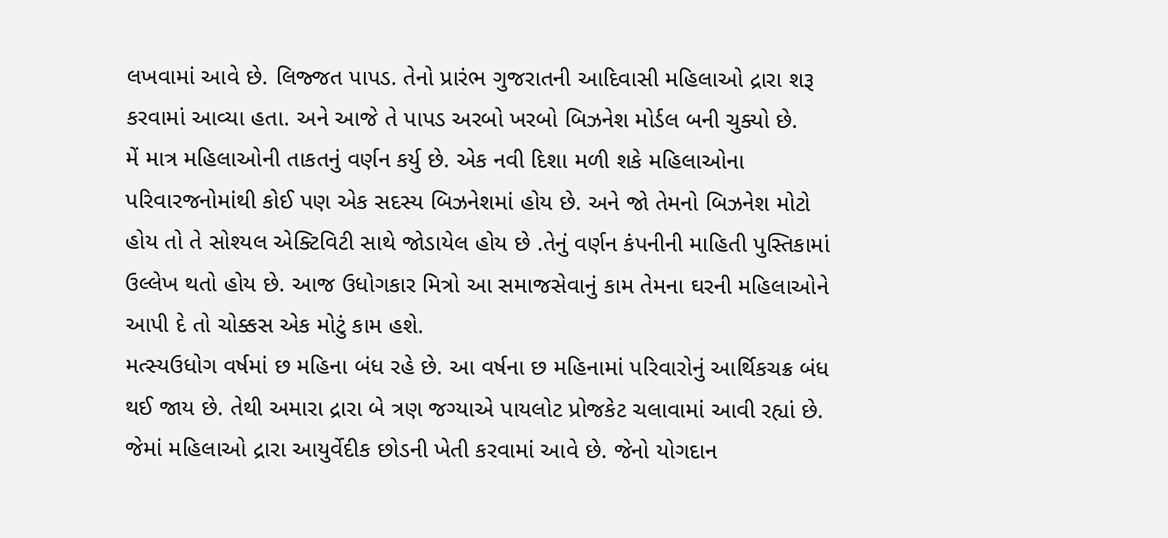લખવામાં આવે છે. લિજ્જત પાપડ. તેનો પ્રારંભ ગુજરાતની આદિવાસી મહિલાઓ દ્રારા શરૂ કરવામાં આવ્યા હતા. અને આજે તે પાપડ અરબો ખરબો બિઝનેશ મોર્ડલ બની ચુક્યો છે.
મેં માત્ર મહિલાઓની તાકતનું વર્ણન કર્યુ છે. એક નવી દિશા મળી શકે મહિલાઓના પરિવારજનોમાંથી કોઈ પણ એક સદસ્ય બિઝનેશમાં હોય છે. અને જો તેમનો બિઝનેશ મોટો હોય તો તે સોશ્યલ એક્ટિવિટી સાથે જોડાયેલ હોય છે .તેનું વર્ણન કંપનીની માહિતી પુસ્તિકામાં ઉલ્લેખ થતો હોય છે. આજ ઉધોગકાર મિત્રો આ સમાજસેવાનું કામ તેમના ઘરની મહિલાઓને આપી દે તો ચોક્કસ એક મોટું કામ હશે.
મત્સ્યઉધોગ વર્ષમાં છ મહિના બંધ રહે છે. આ વર્ષના છ મહિનામાં પરિવારોનું આર્થિકચક્ર બંધ થઈ જાય છે. તેથી અમારા દ્રારા બે ત્રણ જગ્યાએ પાયલોટ પ્રોજકેટ ચલાવામાં આવી રહ્યાં છે. જેમાં મહિલાઓ દ્રારા આયુર્વેદીક છોડની ખેતી કરવામાં આવે છે. જેનો યોગદાન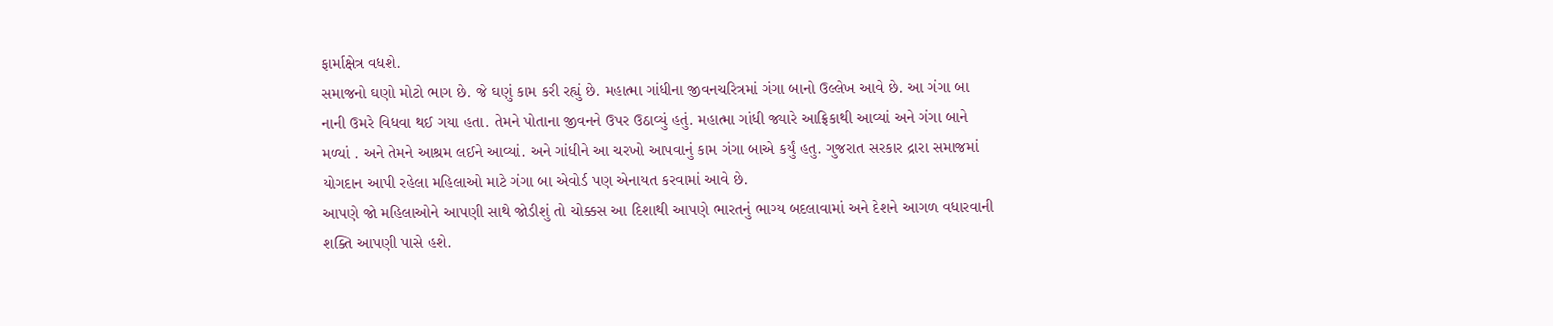ફાર્માક્ષેત્ર વધશે.
સમાજનો ઘણો મોટો ભાગ છે. જે ઘણું કામ કરી રહ્યું છે. મહાત્મા ગાંધીના જીવનચરિત્રમાં ગંગા બાનો ઉલ્લેખ આવે છે. આ ગંગા બા નાની ઉમરે વિધવા થઈ ગયા હતા. તેમને પોતાના જીવનને ઉપર ઉઠાવ્યું હતું. મહાત્મા ગાંધી જ્યારે આફ્રિકાથી આવ્યાં અને ગંગા બાને મળ્યાં . અને તેમને આશ્રમ લઈને આવ્યાં. અને ગાંધીને આ ચરખો આપવાનું કામ ગંગા બાએ કર્યું હતુ. ગુજરાત સરકાર દ્રારા સમાજમાં યોગદાન આપી રહેલા મહિલાઓ માટે ગંગા બા એવોર્ડ પણ એનાયત કરવામાં આવે છે.
આપણે જો મહિલાઓને આપણી સાથે જોડીશું તો ચોક્કસ આ દિશાથી આપણે ભારતનું ભાગ્ય બદલાવામાં અને દેશને આગળ વધારવાની શક્તિ આપણી પાસે હશે.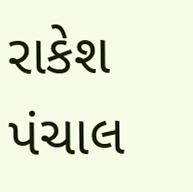રાકેશ પંચાલ